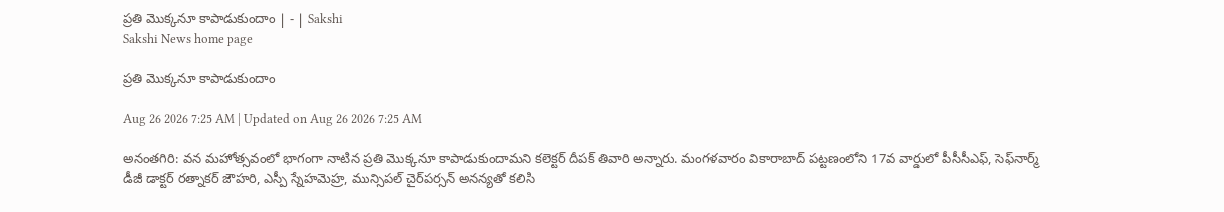ప్రతి మొక్కనూ కాపాడుకుందాం | - | Sakshi
Sakshi News home page

ప్రతి మొక్కనూ కాపాడుకుందాం

Aug 26 2026 7:25 AM | Updated on Aug 26 2026 7:25 AM

అనంతగిరి: వన మహోత్సవంలో భాగంగా నాటిన ప్రతి మొక్కనూ కాపాడుకుందామని కలెక్టర్‌ దీపక్‌ తివారి అన్నారు. మంగళవారం వికారాబాద్‌ పట్టణంలోని 17వ వార్డులో పీసీసీఎఫ్‌, సెఫ్‌నార్మ్‌ డీజీ డాక్టర్‌ రత్నాకర్‌ జౌహరి, ఎస్పీ స్నేహమెహ్ర, మున్సిపల్‌ చైర్‌పర్సన్‌ అనన్యతో కలిసి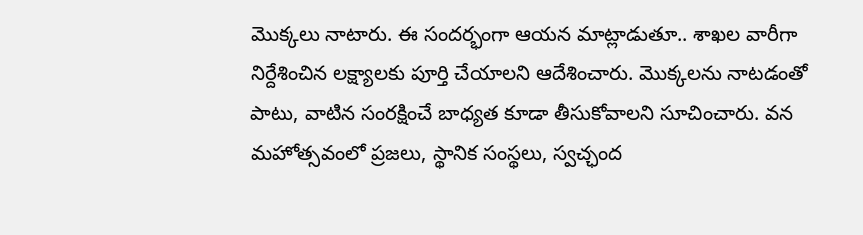మొక్కలు నాటారు. ఈ సందర్భంగా ఆయన మాట్లాడుతూ.. శాఖల వారీగా నిర్దేశించిన లక్ష్యాలకు పూర్తి చేయాలని ఆదేశించారు. మొక్కలను నాటడంతో పాటు, వాటిన సంరక్షించే బాధ్యత కూడా తీసుకోవాలని సూచించారు. వన మహోత్సవంలో ప్రజలు, స్థానిక సంస్థలు, స్వచ్ఛంద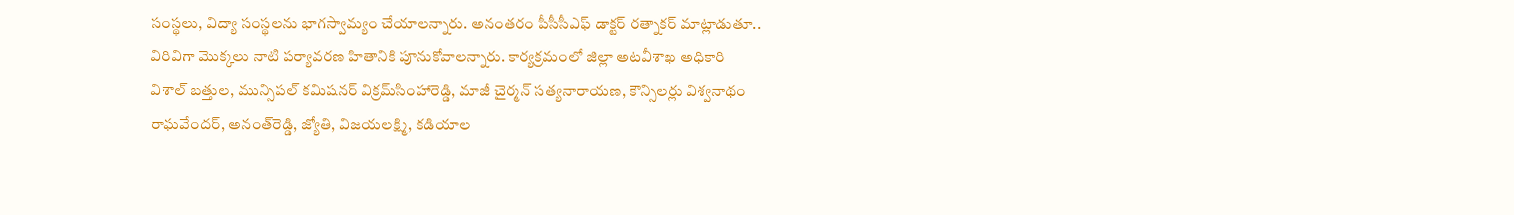సంస్థలు, విద్యా సంస్థలను భాగస్వామ్యం చేయాలన్నారు. అనంతరం పీసీసీఎఫ్‌ డాక్టర్‌ రత్నాకర్‌ మాట్లాడుతూ.. విరివిగా మొక్కలు నాటి పర్యావరణ హితానికి పూనుకోవాలన్నారు. కార్యక్రమంలో జిల్లా అటవీశాఖ అధికారి విశాల్‌ బత్తుల, మున్సిపల్‌ కమిషనర్‌ విక్రమ్‌సింహారెడ్డి, మాజీ చైర్మన్‌ సత్యనారాయణ, కౌన్సిలర్లు విశ్వనాథం రాఘవేందర్‌, అనంత్‌రెడ్డి, జ్యోతి, విజయలక్ష్మి, కడియాల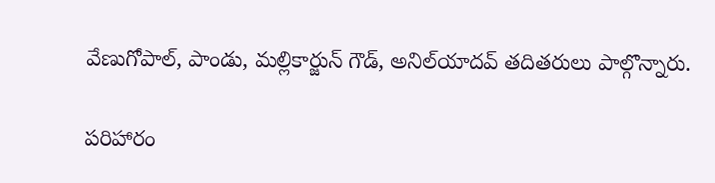వేణుగోపాల్‌, పాండు, మల్లికార్జున్‌ గౌడ్‌, అనిల్‌యాదవ్‌ తదితరులు పాల్గొన్నారు.

పరిహారం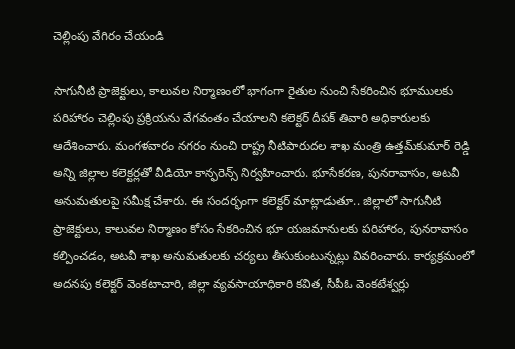చెల్లింపు వేగిరం చేయండి

సాగునీటి ప్రాజెక్టులు, కాలువల నిర్మాణంలో భాగంగా రైతుల నుంచి సేకరించిన భూములకు పరిహారం చెల్లింపు ప్రక్రియను వేగవంతం చేయాలని కలెక్టర్‌ దీపక్‌ తివారి అధికారులకు ఆదేశించారు. మంగళవారం నగరం నుంచి రాష్ట్ర నీటిపారుదల శాఖ మంత్రి ఉత్తమ్‌కుమార్‌ రెడ్డి అన్ని జిల్లాల కలెక్టర్లతో వీడియో కాన్ఫరెన్స్‌ నిర్వహించారు. భూసేకరణ, పునరావాసం, అటవీ అనుమతులపై సమీక్ష చేశారు. ఈ సందర్భంగా కలెక్టర్‌ మాట్లాడుతూ.. జిల్లాలో సాగునీటి ప్రాజెక్టులు, కాలువల నిర్మాణం కోసం సేకరించిన భూ యజమానులకు పరిహారం, పునరావాసం కల్పించడం, అటవీ శాఖ అనుమతులకు చర్యలు తీసుకుంటున్నట్లు వివరించారు. కార్యక్రమంలో అదనపు కలెక్టర్‌ వెంకటాచారి, జిల్లా వ్యవసాయాధికారి కవిత, సీపీఓ వెంకటేశ్వర్లు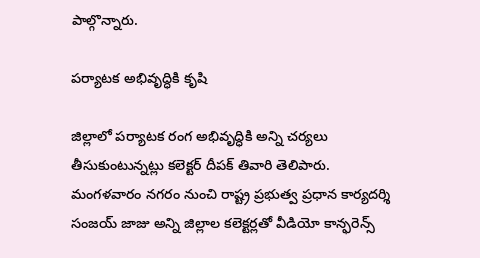పాల్గొన్నారు.

పర్యాటక అభివృద్ధికి కృషి

జిల్లాలో పర్యాటక రంగ అభివృద్ధికి అన్ని చర్యలు తీసుకుంటున్నట్లు కలెక్టర్‌ దీపక్‌ తివారి తెలిపారు. మంగళవారం నగరం నుంచి రాష్ట్ర ప్రభుత్వ ప్రధాన కార్యదర్శి సంజయ్‌ జాజు అన్ని జిల్లాల కలెక్టర్లతో వీడియో కాన్ఫరెన్స్‌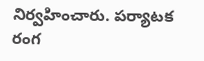నిర్వహించారు. పర్యాటక రంగ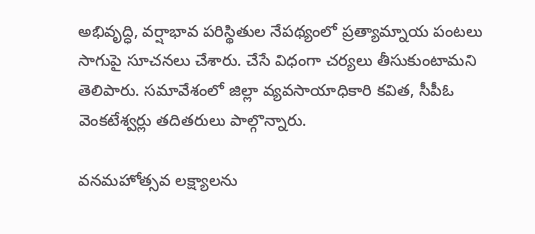అభివృద్ధి, వర్షాభావ పరిస్థితుల నేపథ్యంలో ప్రత్యామ్నాయ పంటలు సాగుపై సూచనలు చేశారు. చేసే విధంగా చర్యలు తీసుకుంటామని తెలిపారు. సమావేశంలో జిల్లా వ్యవసాయాధికారి కవిత, సీపీఓ వెంకటేశ్వర్లు తదితరులు పాల్గొన్నారు.

వనమహోత్సవ లక్ష్యాలను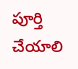పూర్తి చేయాలి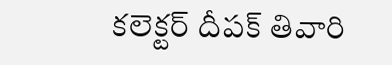కలెక్టర్‌ దీపక్‌ తివారి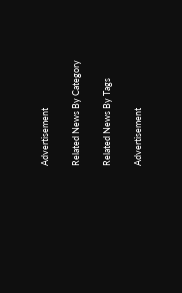Advertisement

Related News By Category

Related News By Tags

Advertisement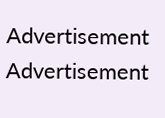Advertisement
Advertisement